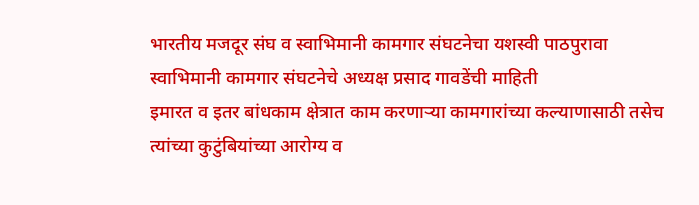भारतीय मजदूर संघ व स्वाभिमानी कामगार संघटनेचा यशस्वी पाठपुरावा
स्वाभिमानी कामगार संघटनेचे अध्यक्ष प्रसाद गावडेंची माहिती
इमारत व इतर बांधकाम क्षेत्रात काम करणाऱ्या कामगारांच्या कल्याणासाठी तसेच त्यांच्या कुटुंबियांच्या आरोग्य व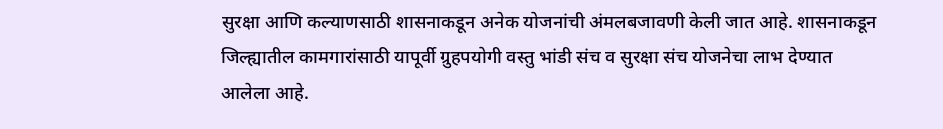सुरक्षा आणि कल्याणसाठी शासनाकडून अनेक योजनांची अंमलबजावणी केली जात आहे. शासनाकडून जिल्ह्यातील कामगारांसाठी यापूर्वी ग्रुहपयोगी वस्तु भांडी संच व सुरक्षा संच योजनेचा लाभ देण्यात आलेला आहे.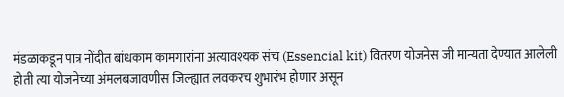मंडळाकडून पात्र नोंदीत बांधकाम कामगारांना अत्यावश्यक संच (Essencial kit) वितरण योजनेस जी मान्यता देण्यात आलेली होती त्या योजनेच्या अंमलबजावणीस जिल्ह्यात लवकरच शुभारंभ होणार असून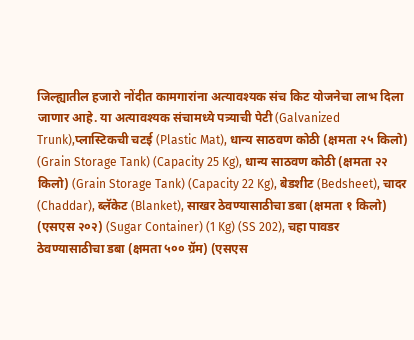जिल्ह्यातील हजारो नोंदीत कामगारांना अत्यावश्यक संच किट योजनेचा लाभ दिला जाणार आहे. या अत्यावश्यक संचामध्ये पत्र्याची पेटी (Galvanized Trunk),प्लास्टिकची चटई (Plastic Mat), धान्य साठवण कोठी (क्षमता २५ किलो) (Grain Storage Tank) (Capacity 25 Kg), धान्य साठवण कोठी (क्षमता २२ किलो) (Grain Storage Tank) (Capacity 22 Kg), बेडशीट (Bedsheet), चादर (Chaddar), ब्लॅकेट (Blanket), साखर ठेवण्यासाठीचा डबा (क्षमता १ किलो) (एसएस २०२) (Sugar Container) (1 Kg) (SS 202), चहा पावडर ठेवण्यासाठीचा डबा (क्षमता ५०० ग्रॅम) (एसएस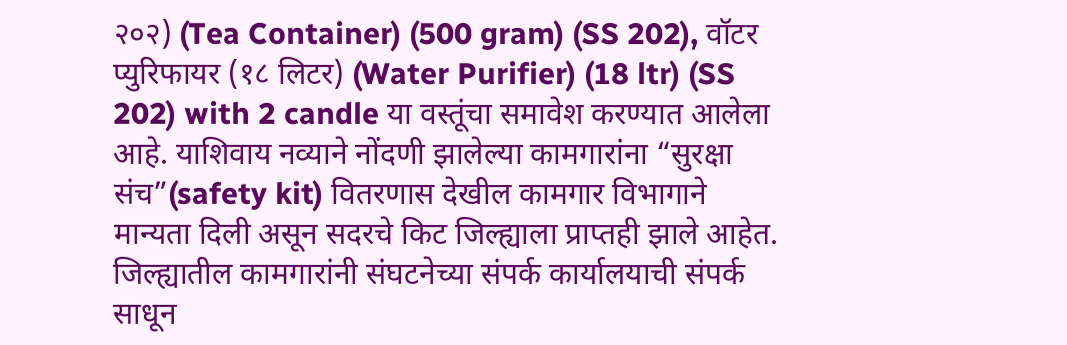२०२) (Tea Container) (500 gram) (SS 202), वॉटर प्युरिफायर (१८ लिटर) (Water Purifier) (18 ltr) (SS 202) with 2 candle या वस्तूंचा समावेश करण्यात आलेला आहे. याशिवाय नव्याने नोंदणी झालेल्या कामगारांना “सुरक्षा संच”(safety kit) वितरणास देखील कामगार विभागाने मान्यता दिली असून सदरचे किट जिल्ह्याला प्राप्तही झाले आहेत. जिल्ह्यातील कामगारांनी संघटनेच्या संपर्क कार्यालयाची संपर्क साधून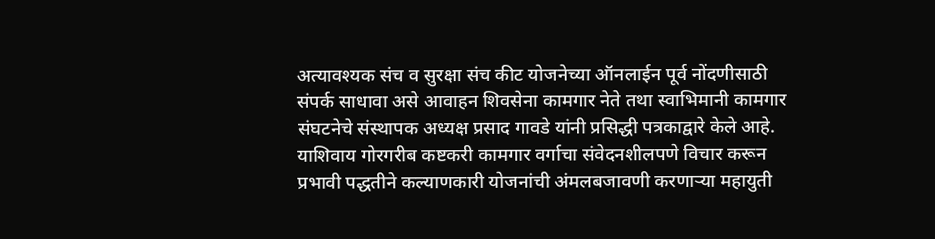अत्यावश्यक संच व सुरक्षा संच कीट योजनेच्या ऑनलाईन पूर्व नोंदणीसाठी संपर्क साधावा असे आवाहन शिवसेना कामगार नेते तथा स्वाभिमानी कामगार संघटनेचे संस्थापक अध्यक्ष प्रसाद गावडे यांनी प्रसिद्धी पत्रकाद्वारे केले आहे. याशिवाय गोरगरीब कष्टकरी कामगार वर्गाचा संवेदनशीलपणे विचार करून प्रभावी पद्धतीने कल्याणकारी योजनांची अंमलबजावणी करणाऱ्या महायुती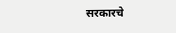सरकारचे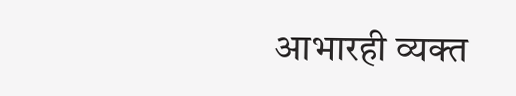आभारही व्यक्त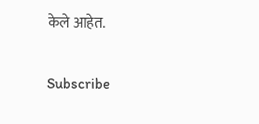केले आहेत.


Subscribe